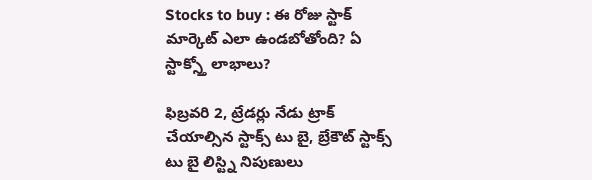Stocks to buy : ఈ రోజు స్టాక్ మార్కెట్ ఎలా ఉండబోతోంది? ఏ స్టాక్స్తో లాభాలు?

ఫిబ్రవరి 2, ట్రేడర్లు నేడు ట్రాక్ చేయాల్సిన స్టాక్స్ టు బై, బ్రేకౌట్ స్టాక్స్ టు బై లిస్ట్ని నిపుణులు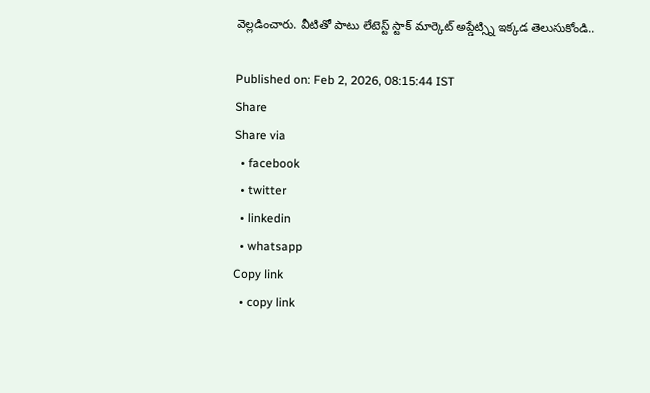వెల్లడించారు. వీటితో పాటు లేటెస్ట్ స్టాక్ మార్కెట్ అప్డేట్స్ని ఇక్కడ తెలుసుకోండి..

Published on: Feb 2, 2026, 08:15:44 IST
Share
Share via
  • facebook
  • twitter
  • linkedin
  • whatsapp
Copy link
  • copy link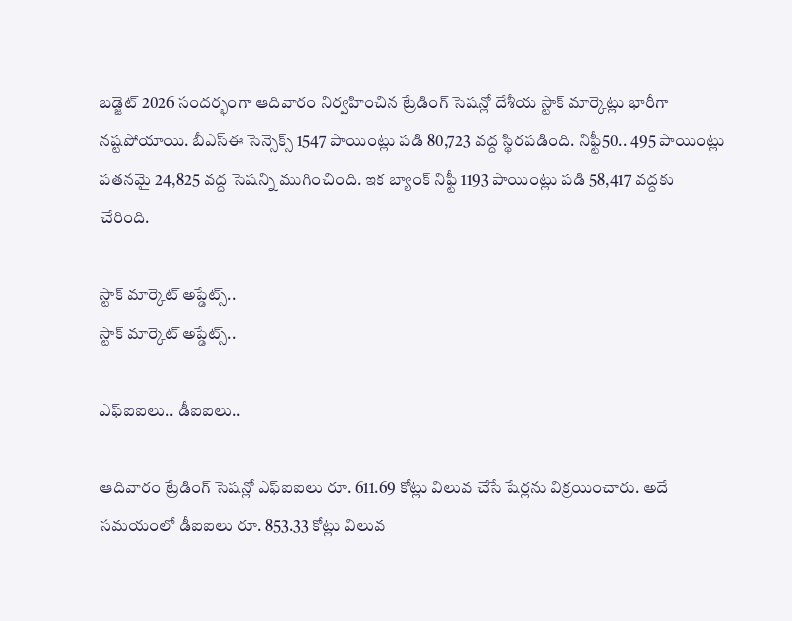బడ్జెట్ 2026 సందర్భంగా ఆదివారం నిర్వహించిన ట్రేడింగ్ సెషన్లో దేశీయ స్టాక్ మార్కెట్లు భారీగా నష్టపోయాయి. బీఎస్ఈ సెన్సెక్స్ 1547 పాయింట్లు పడి 80,723 వద్ద స్థిరపడింది. నిఫ్టీ50.. 495 పాయింట్లు పతనమై 24,825 వద్ద సెషన్ని ముగించింది. ఇక బ్యాంక్ నిఫ్టీ 1193 పాయింట్లు పడి 58,417 వద్దకు చేరింది.

స్టాక్ మార్కెట్ అప్డేట్స్..
స్టాక్ మార్కెట్ అప్డేట్స్..

ఎఫ్ఐఐలు.. డీఐఐలు..

ఆదివారం ట్రేడింగ్ సెషన్లో ఎఫ్ఐఐలు రూ. 611.69 కోట్లు విలువ చేసే షేర్లను విక్రయించారు. అదే సమయంలో డీఐఐలు రూ. 853.33 కోట్లు విలువ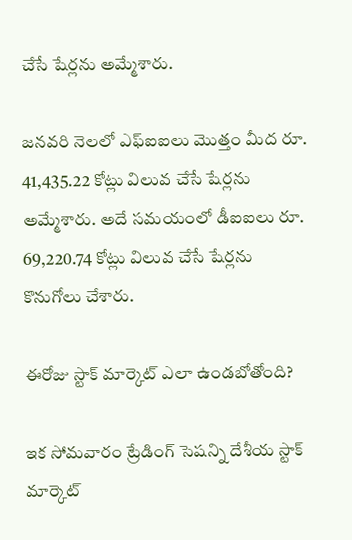చేసే షేర్లను అమ్మేశారు.

జనవరి నెలలో ఎఫ్ఐఐలు మొత్తం మీద రూ. 41,435.22 కోట్లు విలువ చేసే షేర్లను అమ్మేశారు. అదే సమయంలో డీఐఐలు రూ. 69,220.74 కోట్లు విలువ చేసే షేర్లను కొనుగోలు చేశారు.

ఈరోజు స్టాక్ మార్కెట్ ఎలా ఉండబోతోంది?

ఇక సోమవారం ట్రేడింగ్ సెషన్ని దేశీయ స్టాక్ మార్కెట్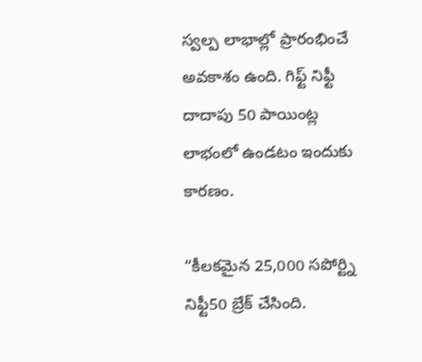స్వల్ప లాభాల్లో ప్రారంభించే అవకాశం ఉంది. గిఫ్ట్ నిఫ్టీ దాదాపు 50 పాయింట్ల లాభంలో ఉండటం ఇందుకు కారణం.

“కీలకమైన 25,000 సపోర్ట్ని నిఫ్టీ50 బ్రేక్ చేసింది.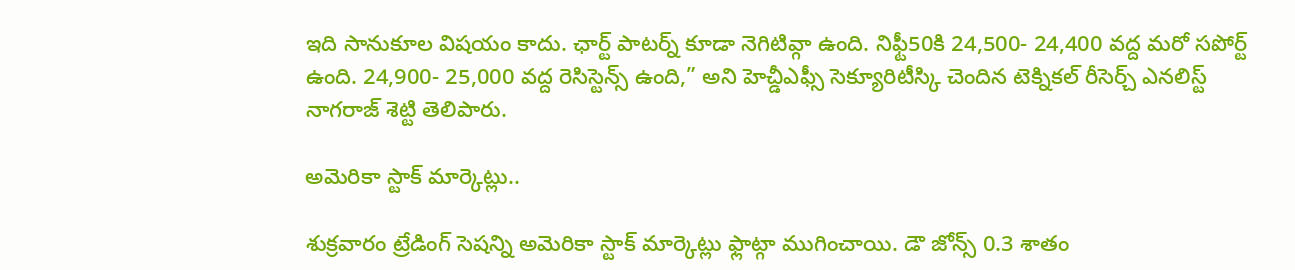ఇది సానుకూల విషయం కాదు. ఛార్ట్ పాటర్న్ కూడా నెగిటివ్గా ఉంది. నిఫ్టీ50కి 24,500- 24,400 వద్ద మరో సపోర్ట్ ఉంది. 24,900- 25,000 వద్ద రెసిస్టెన్స్ ఉంది,” అని హెచ్డీఎఫ్సీ సెక్యూరిటీస్కి చెందిన టెక్నికల్ రీసెర్చ్ ఎనలిస్ట్ నాగరాజ్ శెట్టి తెలిపారు.

అమెరికా స్టాక్ మార్కెట్లు..

శుక్రవారం ట్రేడింగ్ సెషన్ని అమెరికా స్టాక్ మార్కెట్లు ఫ్లాట్గా ముగించాయి. డౌ జోన్స్ 0.3 శాతం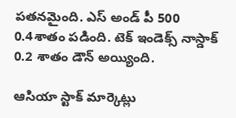పతనమైంది. ఎస్ అండ్ పీ 500 0.4శాతం పడింది. టెక్ ఇండెక్స్ నాస్డాక్ 0.2 శాతం డౌన్ అయ్యింది.

ఆసియా స్టాక్ మార్కెట్లు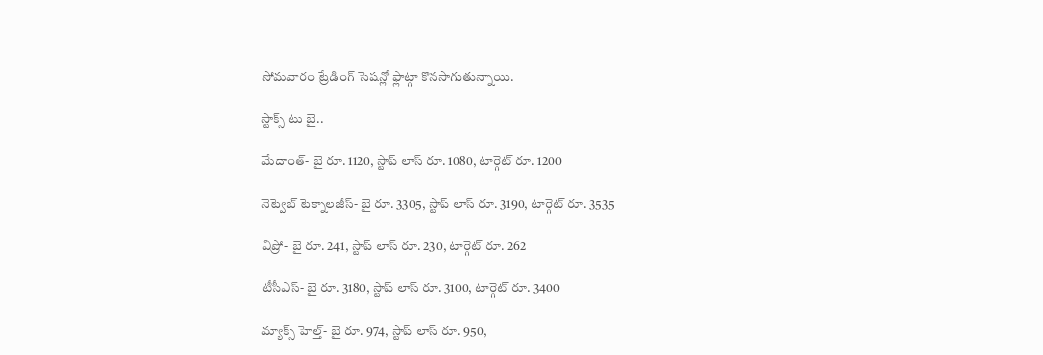సోమవారం ట్రేడింగ్ సెషన్లో ఫ్లాట్గా కొనసాగుతున్నాయి.

స్టాక్స్ టు బై..

మేదాంత్- బై రూ. 1120, స్టాప్ లాస్ రూ. 1080, టార్గెట్ రూ. 1200

నెట్వెబ్ టెక్నాలజీస్- బై రూ. 3305, స్టాప్ లాస్ రూ. 3190, టార్గెట్ రూ. 3535

విప్రో- బై రూ. 241, స్టాప్ లాస్ రూ. 230, టార్గెట్ రూ. 262

టీసీఎస్- బై రూ. 3180, స్టాప్ లాస్ రూ. 3100, టార్గెట్ రూ. 3400

మ్యాక్స్ హెల్త్- బై రూ. 974, స్టాప్ లాస్ రూ. 950,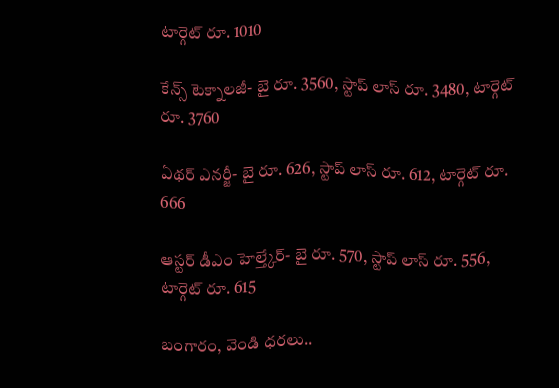టార్గెట్ రూ. 1010

కేన్స్ టెక్నాలజీ- బై రూ. 3560, స్టాప్ లాస్ రూ. 3480, టార్గెట్ రూ. 3760

ఏథర్ ఎనర్జీ- బై రూ. 626, స్టాప్ లాస్ రూ. 612, టార్గెట్ రూ. 666

ఆస్టర్ డీఎం హెల్త్కేర్- బై రూ. 570, స్టాప్ లాస్ రూ. 556, టార్గెట్ రూ. 615

బంగారం, వెండి ధరలు..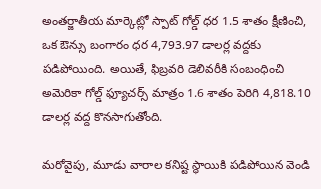అంతర్జాతీయ మార్కెట్లో స్పాట్ గోల్డ్ ధర 1.5 శాతం క్షీణించి, ఒక ఔన్సు బంగారం ధర 4,793.97 డాలర్ల వద్దకు పడిపోయింది. అయితే, ఫిబ్రవరి డెలివరీకి సంబంధించి అమెరికా గోల్డ్ ఫ్యూచర్స్ మాత్రం 1.6 శాతం పెరిగి 4,818.10 డాలర్ల వద్ద కొనసాగుతోంది.

మరోవైపు, మూడు వారాల కనిష్ట స్థాయికి పడిపోయిన వెండి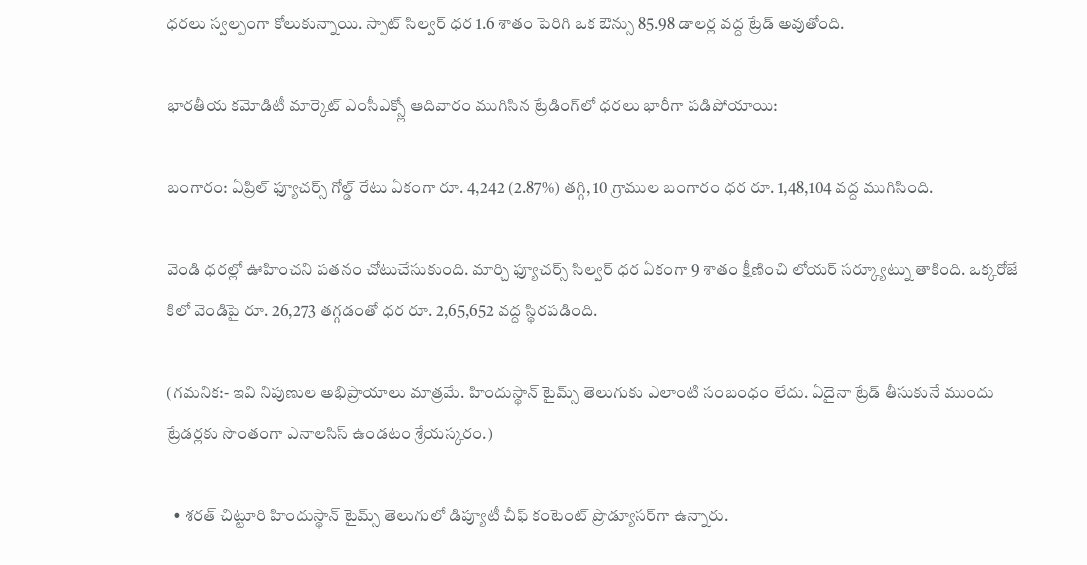ధరలు స్వల్పంగా కోలుకున్నాయి. స్పాట్ సిల్వర్ ధర 1.6 శాతం పెరిగి ఒక ఔన్సు 85.98 డాలర్ల వద్ద ట్రేడ్ అవుతోంది.

భారతీయ కమోడిటీ మార్కెట్‌ ఎంసీఎక్స్లో ఆదివారం ముగిసిన ట్రేడింగ్‌లో ధరలు భారీగా పడిపోయాయి:

బంగారం: ఏప్రిల్ ఫ్యూచర్స్ గోల్డ్ రేటు ఏకంగా రూ. 4,242 (2.87%) తగ్గి, 10 గ్రాముల బంగారం ధర రూ. 1,48,104 వద్ద ముగిసింది.

వెండి ధరల్లో ఊహించని పతనం చోటుచేసుకుంది. మార్చి ఫ్యూచర్స్ సిల్వర్ ధర ఏకంగా 9 శాతం క్షీణించి లోయర్ సర్క్యూట్ను తాకింది. ఒక్కరోజే కిలో వెండిపై రూ. 26,273 తగ్గడంతో ధర రూ. 2,65,652 వద్ద స్థిరపడింది.

(గమనిక:- ఇవి నిపుణుల అభిప్రాయాలు మాత్రమే. హిందుస్థాన్ టైమ్స్ తెలుగుకు ఎలాంటి సంబంధం లేదు. ఏదైనా ట్రేడ్ తీసుకునే ముందు ట్రేడర్లకు సొంతంగా ఎనాలసిస్ ఉండటం శ్రేయస్కరం.)

  • శరత్ చిట్టూరి హిందుస్థాన్ టైమ్స్ తెలుగులో డిప్యూటీ చీఫ్ కంటెంట్ ప్రొడ్యూసర్‌గా ఉన్నారు.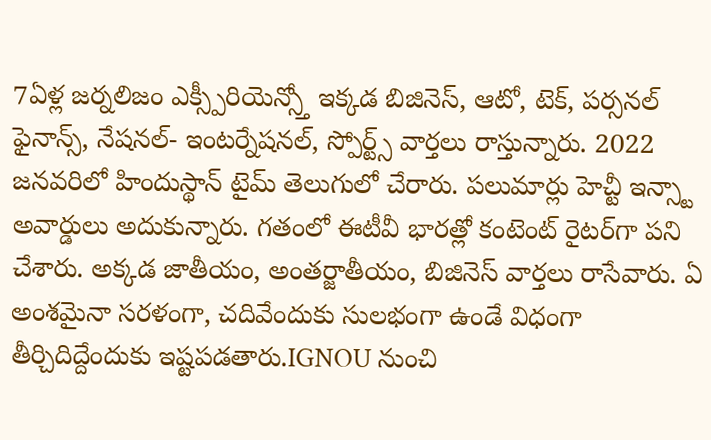7ఏళ్ల జర్నలిజం ఎక్స్పీరియెన్స్తో ఇక్కడ బిజినెస్, ఆటో, టెక్, పర్సనల్ ఫైనాన్స్, నేషనల్- ఇంటర్నేషనల్, స్పోర్ట్స్ వార్తలు రాస్తున్నారు. 2022 జనవరిలో హిందుస్థాన్ టైమ్ తెలుగులో చేరారు. పలుమార్లు హెచ్టీ ఇన్స్టా అవార్డులు అదుకున్నారు. గతంలో ఈటీవీ భారత్లో కంటెంట్ రైటర్‌గా పని చేశారు. అక్కడ జాతీయం, అంతర్జాతీయం, బిజినెస్ వార్తలు రాసేవారు. ఏ అంశమైనా సరళంగా, చదివేందుకు సులభంగా ఉండే విధంగా తీర్చిదిద్దేందుకు ఇష్టపడతారు.IGNOU నుంచి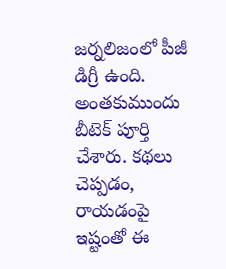జర్నలిజంలో పీజీ డిగ్రీ ఉంది. అంతకుముందు బీటెక్ పూర్తి చేశారు. కథలు చెప్పడం, రాయడంపై ఇష్టంతో ఈ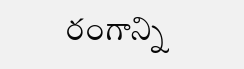రంగాన్ని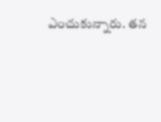ఎంచుకున్నారు. తన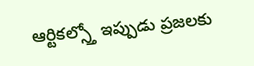ఆర్టికల్స్తో ఇప్పుడు ప్రజలకు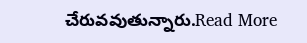చేరువవుతున్నారు.Read More